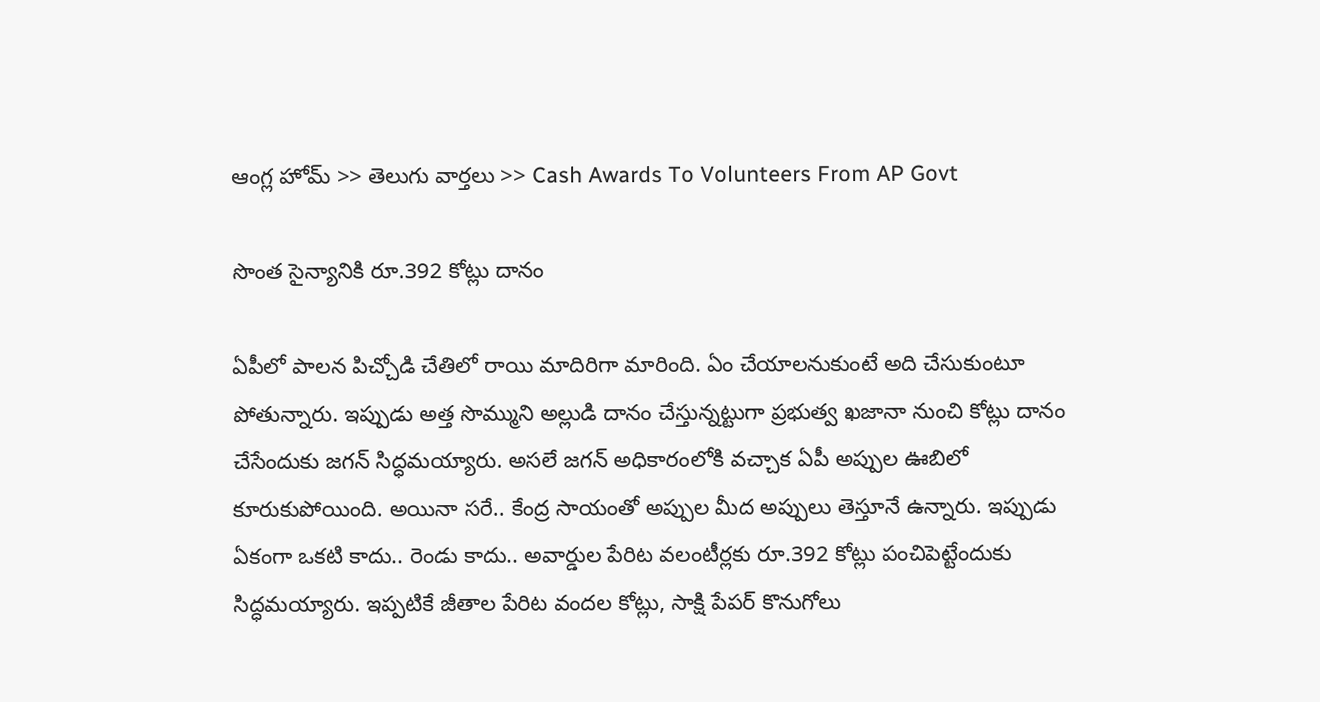ఆంగ్ల హోమ్ >> తెలుగు వార్తలు >> Cash Awards To Volunteers From AP Govt

సొంత సైన్యానికి రూ.392 కోట్లు దానం

ఏపీలో పాలన పిచ్చోడి చేతిలో రాయి మాదిరిగా మారింది. ఏం చేయాలనుకుంటే అది చేసుకుంటూ పోతున్నారు. ఇప్పుడు అత్త సొమ్ముని అల్లుడి దానం చేస్తున్నట్టుగా ప్రభుత్వ ఖజానా నుంచి కోట్లు దానం చేసేందుకు జగన్ సిద్ధమయ్యారు. అసలే జగన్ అధికారంలోకి వచ్చాక ఏపీ అప్పుల ఊబిలో కూరుకుపోయింది. అయినా సరే.. కేంద్ర సాయంతో అప్పుల మీద అప్పులు తెస్తూనే ఉన్నారు. ఇప్పుడు ఏకంగా ఒకటి కాదు.. రెండు కాదు.. అవార్డుల పేరిట వలంటీర్లకు రూ.392 కోట్లు పంచిపెట్టేందుకు సిద్ధమయ్యారు. ఇప్పటికే జీతాల పేరిట వందల కోట్లు, సాక్షి పేపర్ కొనుగోలు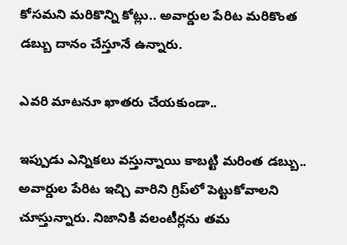కోసమని మరికొన్ని కోట్లు.. అవార్డుల పేరిట మరికొంత డబ్బు దానం చేస్తూనే ఉన్నారు.

ఎవరి మాటనూ ఖాతరు చేయకుండా..

ఇప్పుడు ఎన్నికలు వస్తున్నాయి కాబట్టి మరింత డబ్బు.. అవార్డుల పేరిట ఇచ్చి వారిని గ్రిప్‌లో పెట్టుకోవాలని చూస్తున్నారు. నిజానికి వలంటీర్లను తమ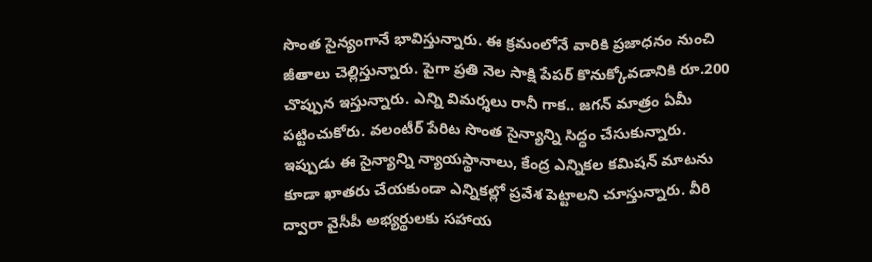సొంత సైన్యంగానే భావిస్తున్నారు. ఈ క్రమంలోనే వారికి ప్రజాధనం నుంచి జీతాలు చెల్లిస్తున్నారు. పైగా ప్రతి నెల సాక్షి పేపర్ కొనుక్కోవడానికి రూ.200 చొప్పున ఇస్తున్నారు. ఎన్ని విమర్శలు రానీ గాక.. జగన్ మాత్రం ఏమీ పట్టించుకోరు. వలంటీర్ పేరిట సొంత సైన్యాన్ని సిద్ధం చేసుకున్నారు. ఇప్పుడు ఈ సైన్యాన్ని న్యాయస్థానాలు, కేంద్ర ఎన్నికల కమిషన్ మాటను కూడా ఖాతరు చేయకుండా ఎన్నికల్లో ప్రవేశ పెట్టాలని చూస్తున్నారు. వీరి ద్వారా వైసీపీ అభ్యర్థులకు సహాయ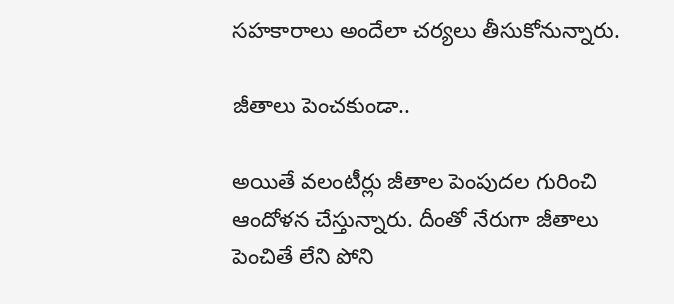సహకారాలు అందేలా చర్యలు తీసుకోనున్నారు.

జీతాలు పెంచకుండా..

అయితే వలంటీర్లు జీతాల పెంపుదల గురించి ఆందోళన చేస్తున్నారు. దీంతో నేరుగా జీతాలు పెంచితే లేని పోని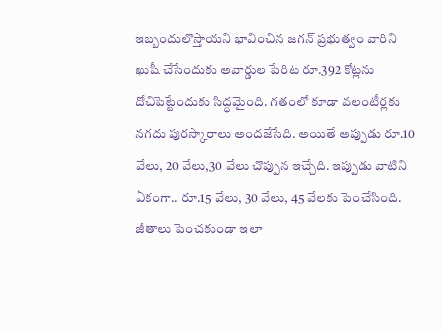ఇబ్బందులొస్తాయని భావించిన జగన్ ప్రభుత్వం వారిని ఖుషీ చేసేందుకు అవార్డుల పేరిట రూ.392 కోట్లను దోచిపెట్టేందుకు సిద్ధమైంది. గతంలో కూడా వలంటీర్లకు నగదు పురస్కారాలు అందజేసేది. అయితే అప్పుడు రూ.10 వేలు, 20 వేలు,30 వేలు చొప్పున ఇచ్చేది. ఇప్పుడు వాటిని ఏకంగా.. రూ.15 వేలు, 30 వేలు, 45 వేలకు పెంచేసింది. జీతాలు పెంచకుండా ఇలా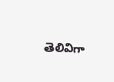తెలివిగా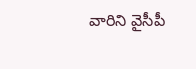వారిని వైసీపీ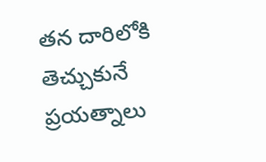తన దారిలోకి తెచ్చుకునే ప్రయత్నాలు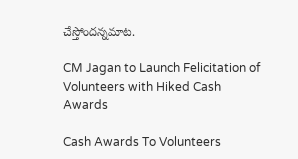చేస్తోందన్నమాట.

CM Jagan to Launch Felicitation of Volunteers with Hiked Cash Awards

Cash Awards To Volunteers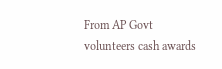From AP Govt
volunteers cash awards